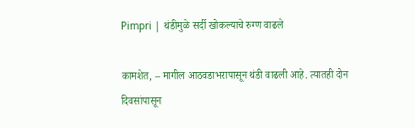Pimpri | थंडीमुळे सर्दी खोकल्याचे रुग्ण वाढले

कामशेत, – मागील आठवडाभरापासून थंडी वाढली आहे. त्यातही दोन दिवसांपासून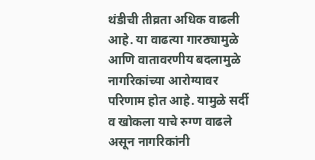थंडीची तीव्रता अधिक वाढली आहे. या वाढत्या गारठ्यामुळे आणि वातावरणीय बदलामुळे नागरिकांच्या आरोग्यावर परिणाम होत आहे. यामुळे सर्दी व खोकला याचे रुग्ण वाढले असून नागरिकांनी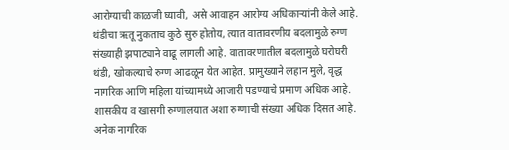आरोग्याची काळजी घ्यावी, असे आवाहन आरोग्य अधिकाऱ्यांनी केले आहे.
थंडीचा ऋतू नुकताच कुठे सुरु होतोय, त्यात वातावरणीय बदलामुळे रुग्ण संख्याही झपाट्याने वाढू लागली आहे. वातावरणातील बदलामुळे घरोघरी थंडी, खोकल्याचे रुग्ण आढळून येत आहेत. प्रामुख्याने लहान मुले, वृद्ध नागरिक आणि महिला यांच्यामध्ये आजारी पडण्याचे प्रमाण अधिक आहे. शासकीय व खासगी रुग्णालयात अशा रुग्णाची संख्या अधिक दिसत आहे.
अनेक नागरिक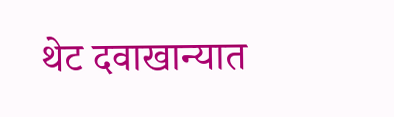थेट दवाखान्यात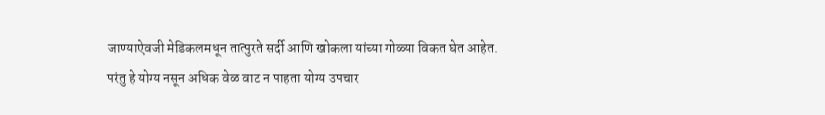जाण्याऐवजी मेडिकलमधून तात्पुरते सर्दी आणि खोकला यांच्या गोळ्या विकत घेत आहेत. परंतु हे योग्य नसून अधिक वेळ वाट न पाहता योग्य उपचार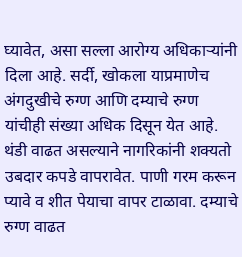घ्यावेत, असा सल्ला आरोग्य अधिकाऱ्यांनी दिला आहे. सर्दी, खोकला याप्रमाणेच अंगदुखीचे रुग्ण आणि दम्याचे रुग्ण यांचीही संख्या अधिक दिसून येत आहे.
थंडी वाढत असल्याने नागरिकांनी शक्यतो उबदार कपडे वापरावेत. पाणी गरम करून प्यावे व शीत पेयाचा वापर टाळावा. दम्याचे रुग्ण वाढत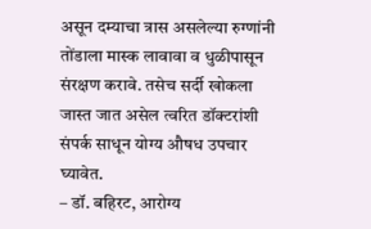असून दम्याचा त्रास असलेल्या रुग्णांनी तोंडाला मास्क लावावा व धुळीपासून संरक्षण करावे. तसेच सर्दी खोकला जास्त जात असेल त्वरित डॉक्टरांशी संपर्क साधून योग्य औषध उपचार घ्यावेत.
– डॉ. बहिरट, आरोग्य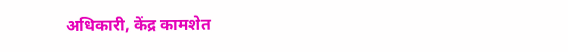अधिकारी, केंद्र कामशेत